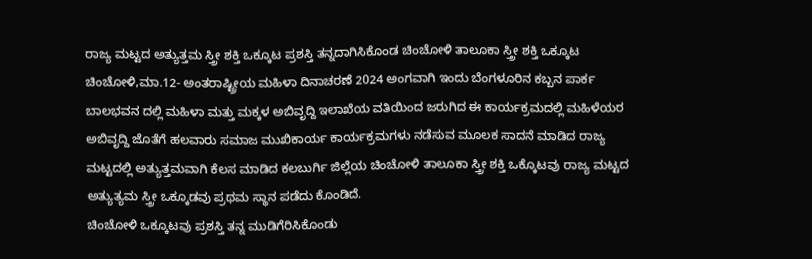ರಾಜ್ಯ ಮಟ್ಟದ ಅತ್ಯುತ್ತಮ ಸ್ತ್ರೀ ಶಕ್ತಿ ಒಕ್ಕೂಟ ಪ್ರಶಸ್ತಿ ತನ್ನದಾಗಿಸಿಕೊಂಡ ಚಿಂಚೋಳಿ ತಾಲೂಕಾ ಸ್ತ್ರೀ ಶಕ್ತಿ ಒಕ್ಕೂಟ
ಚಿಂಚೋಳಿ,ಮಾ.12- ಅಂತರಾಷ್ಟ್ರೀಯ ಮಹಿಳಾ ದಿನಾಚರಣೆ 2024 ಅಂಗವಾಗಿ ಇಂದು ಬೆಂಗಳೂರಿನ ಕಬ್ಬನ ಪಾರ್ಕ ಬಾಲಭವನ ದಲ್ಲಿ ಮಹಿಳಾ ಮತ್ತು ಮಕ್ಕಳ ಅಬಿವೃದ್ದಿ ಇಲಾಖೆಯ ವತಿಯಿಂದ ಜರುಗಿದ ಈ ಕಾರ್ಯಕ್ರಮದಲ್ಲಿ ಮಹಿಳೆಯರ ಅಬಿವೃದ್ದಿ ಜೊತೆಗೆ ಹಲವಾರು ಸಮಾಜ ಮುಖಿಕಾರ್ಯ ಕಾರ್ಯಕ್ರಮಗಳು ನಡೆಸುವ ಮೂಲಕ ಸಾದನೆ ಮಾಡಿದ ರಾಜ್ಯ ಮಟ್ಟದಲ್ಲಿ ಅತ್ಯುತ್ತಮವಾಗಿ ಕೆಲಸ ಮಾಡಿದ ಕಲಬುರ್ಗಿ ಜಿಲ್ಲೆಯ ಚಿಂಚೋಳಿ ತಾಲೂಕಾ ಸ್ತ್ರೀ ಶಕ್ತಿ ಒಕ್ಕೊಟವು ರಾಜ್ಯ ಮಟ್ಟದ ಅತ್ಯುತ್ಯಮ ಸ್ತ್ರೀ ಒಕ್ಕೂಡವು ಪ್ರಥಮ ಸ್ಥಾನ ಪಡೆದು ಕೊಂಡಿದೆ.
ಚಿಂಚೋಳಿ ಒಕ್ಕೂಟವು ಪ್ರಶಸ್ತಿ ತನ್ನ ಮುಡಿಗೆರಿಸಿಕೊಂಡು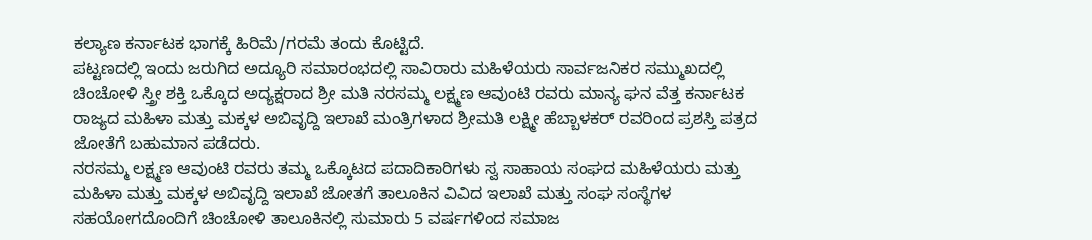ಕಲ್ಯಾಣ ಕರ್ನಾಟಕ ಭಾಗಕ್ಕೆ ಹಿರಿಮೆ/ಗರಮೆ ತಂದು ಕೊಟ್ಟಿದೆ.
ಪಟ್ಟಣದಲ್ಲಿ ಇಂದು ಜರುಗಿದ ಅದ್ಯೂರಿ ಸಮಾರಂಭದಲ್ಲಿ ಸಾವಿರಾರು ಮಹಿಳೆಯರು ಸಾರ್ವಜನಿಕರ ಸಮ್ಮುಖದಲ್ಲಿ ಚಿಂಚೋಳಿ ಸ್ತ್ರೀ ಶಕ್ತಿ ಒಕ್ಕೊದ ಅದ್ಯಕ್ಷರಾದ ಶ್ರೀ ಮತಿ ನರಸಮ್ಮ ಲಕ್ಷ್ಮಣ ಆವುಂಟಿ ರವರು ಮಾನ್ಯ ಘನ ವೆತ್ತ ಕರ್ನಾಟಕ ರಾಜ್ಯದ ಮಹಿಳಾ ಮತ್ತು ಮಕ್ಕಳ ಅಬಿವೃದ್ದಿ ಇಲಾಖೆ ಮಂತ್ರಿಗಳಾದ ಶ್ರೀಮತಿ ಲಕ್ಷ್ಮೀ ಹೆಬ್ಬಾಳಕರ್ ರವರಿಂದ ಪ್ರಶಸ್ತಿ ಪತ್ರದ ಜೋತೆಗೆ ಬಹುಮಾನ ಪಡೆದರು.
ನರಸಮ್ಮ ಲಕ್ಷ್ಮಣ ಆವುಂಟಿ ರವರು ತಮ್ಮ ಒಕ್ಕೊಟದ ಪದಾದಿಕಾರಿಗಳು ಸ್ವ ಸಾಹಾಯ ಸಂಘದ ಮಹಿಳೆಯರು ಮತ್ತು ಮಹಿಳಾ ಮತ್ತು ಮಕ್ಕಳ ಅಬಿವೃದ್ದಿ ಇಲಾಖೆ ಜೋತಗೆ ತಾಲೂಕಿನ ವಿವಿದ ಇಲಾಖೆ ಮತ್ತು ಸಂಘ ಸಂಸ್ಥೆಗಳ ಸಹಯೋಗದೊಂದಿಗೆ ಚಿಂಚೋಳಿ ತಾಲೂಕಿನಲ್ಲಿ ಸುಮಾರು 5 ವರ್ಷಗಳಿಂದ ಸಮಾಜ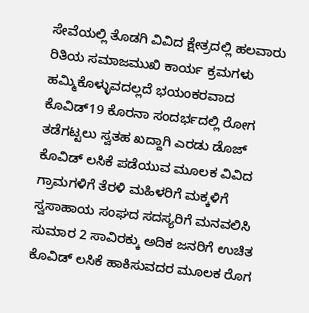ಸೇವೆಯಲ್ಲಿ ತೊಡಗಿ ವಿವಿದ ಕ್ಷೇತ್ರದಲ್ಲಿ ಹಲವಾರು ರಿತಿಯ ಸಮಾಜಮುಖಿ ಕಾರ್ಯ ಕ್ರಮಗಳು ಹಮ್ಮಿಕೊಳ್ಳುವದಲ್ಲದೆ ಭಯಂಕರವಾದ ಕೊವಿಡ್19 ಕೊರನಾ ಸಂದರ್ಭದಲ್ಲಿ ರೋಗ ತಡೆಗಟ್ಟಲು ಸ್ವತಹ ಖದ್ದಾಗಿ ಎರಡು ಡೊಜ್ ಕೊವಿಡ್ ಲಸಿಕೆ ಪಡೆಯುವ ಮೂಲಕ ವಿವಿದ ಗ್ರಾಮಗಳಿಗೆ ತೆರಳಿ ಮಹಿಳರಿಗೆ ಮಕ್ಕಳಿಗೆ ಸ್ವಸಾಹಾಯ ಸಂಘದ ಸದಸ್ಯರಿಗೆ ಮನವಲಿಸಿ ಸುಮಾರ 2 ಸಾವಿರಕ್ಕು ಅದಿಕ ಜನರಿಗೆ ಉಚಿತ ಕೊವಿಡ್ ಲಸಿಕೆ ಹಾಕಿಸುವದರ ಮೂಲಕ ರೊಗ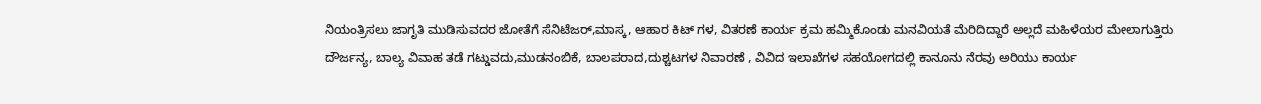ನಿಯಂತ್ರಿಸಲು ಜಾಗೃತಿ ಮುಡಿಸುವದರ ಜೋತೆಗೆ ಸೆನಿಟೆಜರ್,ಮಾಸ್ಕ, ಆಹಾರ ಕಿಟ್ ಗಳ, ವಿತರಣೆ ಕಾರ್ಯ ಕ್ರಮ ಹಮ್ಮಿಕೊಂಡು ಮನವಿಯತೆ ಮೆರಿದಿದ್ದಾರೆ ಅಲ್ಲದೆ ಮಹಿಳೆಯರ ಮೇಲಾಗುತ್ತಿರು ದೌರ್ಜನ್ಯ, ಬಾಲ್ಯ ವಿವಾಹ ತಡೆ ಗಟ್ಡುವದು,ಮುಡನಂಬಿಕೆ, ಬಾಲಪರಾದ,ದುಶ್ಚಟಗಳ ನಿವಾರಣೆ , ವಿವಿದ ಇಲಾಖೆಗಳ ಸಹಯೋಗದಲ್ಲಿ ಕಾನೂನು ನೆರವು ಅರಿಯು ಕಾರ್ಯ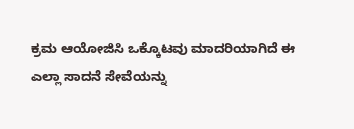ಕ್ರಮ ಆಯೋಜಿಸಿ ಒಕ್ಕೊಟವು ಮಾದರಿಯಾಗಿದೆ ಈ ಎಲ್ಲಾ ಸಾದನೆ ಸೇವೆಯನ್ನು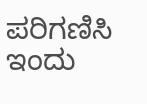ಪರಿಗಣಿಸಿ ಇಂದು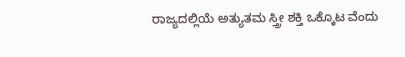ರಾಜ್ಯದಲ್ಲಿಯೆ ಅತ್ಯುತಮ ಸ್ತ್ರೀ ಶಕ್ತಿ ಒಕ್ಕೊಟ ವೆಂದು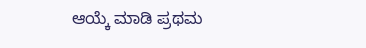ಆಯ್ಕೆ ಮಾಡಿ ಪ್ರಥಮ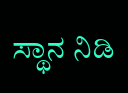ಸ್ಥಾನ ನಿಡಿ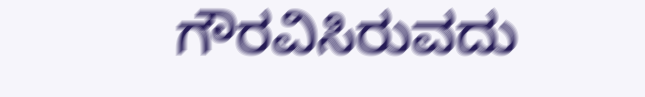ಗೌರವಿಸಿರುವದು